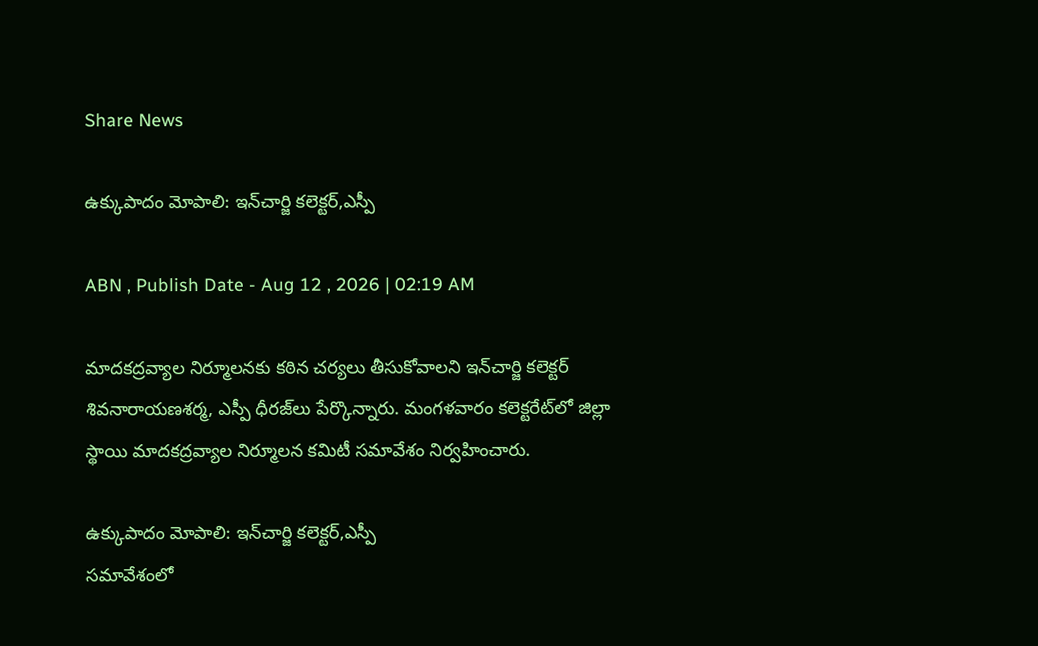Share News

ఉక్కుపాదం మోపాలి: ఇన్‌చార్జి కలెక్టర్‌,ఎస్పీ

ABN , Publish Date - Aug 12 , 2026 | 02:19 AM

మాదకద్రవ్యాల నిర్మూలనకు కఠిన చర్యలు తీసుకోవాలని ఇన్‌చార్జి కలెక్టర్‌ శివనారాయణశర్మ, ఎస్పీ ధీరజ్‌లు పేర్కొన్నారు. మంగళవారం కలెక్టరేట్‌లో జిల్లా స్థాయి మాదకద్రవ్యాల నిర్మూలన కమిటీ సమావేశం నిర్వహించారు.

ఉక్కుపాదం మోపాలి: ఇన్‌చార్జి కలెక్టర్‌,ఎస్పీ
సమావేశంలో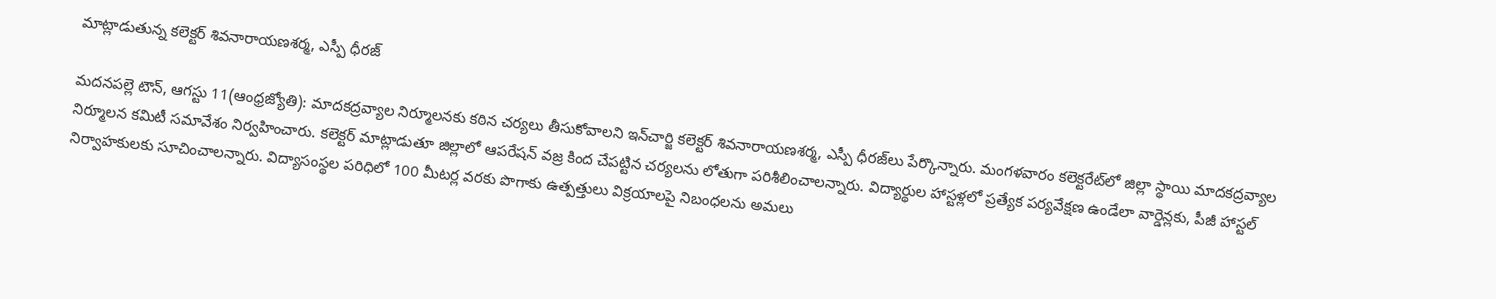మాట్లాడుతున్న కలెక్టర్‌ శివనారాయణశర్మ, ఎస్పీ ధీరజ్‌

మదనపల్లె టౌన్‌, ఆగస్టు 11(ఆంధ్రజ్యోతి): మాదకద్రవ్యాల నిర్మూలనకు కఠిన చర్యలు తీసుకోవాలని ఇన్‌చార్జి కలెక్టర్‌ శివనారాయణశర్మ, ఎస్పీ ధీరజ్‌లు పేర్కొన్నారు. మంగళవారం కలెక్టరేట్‌లో జిల్లా స్థాయి మాదకద్రవ్యాల నిర్మూలన కమిటీ సమావేశం నిర్వహించారు. కలెక్టర్‌ మాట్లాడుతూ జిల్లాలో ఆపరేషన్‌ వజ్ర కింద చేపట్టిన చర్యలను లోతుగా పరిశీలించాలన్నారు. విద్యార్థుల హాస్టళ్లలో ప్రత్యేక పర్యవేక్షణ ఉండేలా వార్డెన్లకు, పీజీ హాస్టల్‌ నిర్వాహకులకు సూచించాలన్నారు. విద్యాసంస్థల పరిధిలో 100 మీటర్ల వరకు పొగాకు ఉత్పత్తులు విక్రయాలపై నిబంధలను అమలు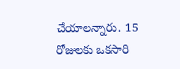చేయాలన్నారు. 15 రోజులకు ఒకసారి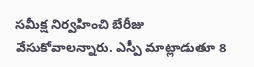సమీక్ష నిర్వహించి బేరీజు వేసుకోవాలన్నారు. ఎస్పీ మాట్లాడుతూ 8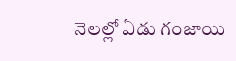నెలల్లో ఏడు గంజాయి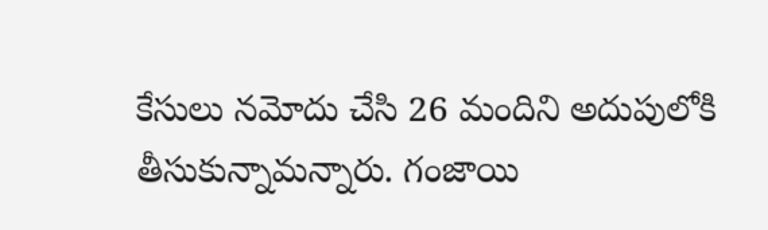కేసులు నమోదు చేసి 26 మందిని అదుపులోకి తీసుకున్నామన్నారు. గంజాయి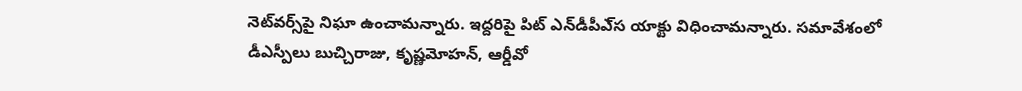నెట్‌వర్స్‌పై నిఘా ఉంచామన్నారు. ఇద్దరిపై పిట్‌ ఎన్‌డీపీఎ్‌స యాక్టు విధించామన్నారు. సమావేశంలో డీఎస్పీలు బుచ్చిరాజు, కృష్ణమోహన్‌, ఆర్డీవో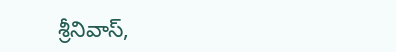శ్రీనివాస్‌,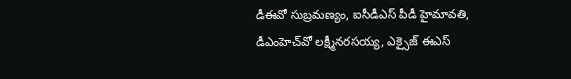డీఈవో సుబ్రమణ్యం, ఐసీడీఎస్‌ పీడీ హైమావతి, డీఎంహెచ్‌వో లక్ష్మీనరసయ్య, ఎక్సైజ్‌ ఈఎస్‌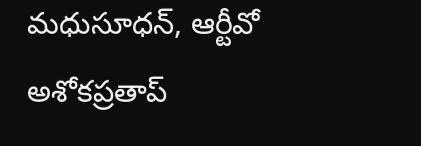మధుసూధన్‌, ఆర్టీవో అశోకప్రతాప్‌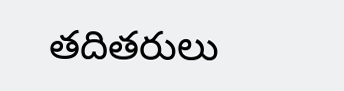తదితరులు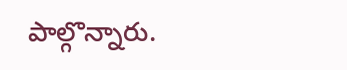పాల్గొన్నారు.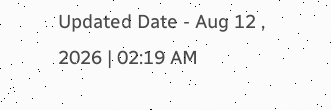Updated Date - Aug 12 , 2026 | 02:19 AM